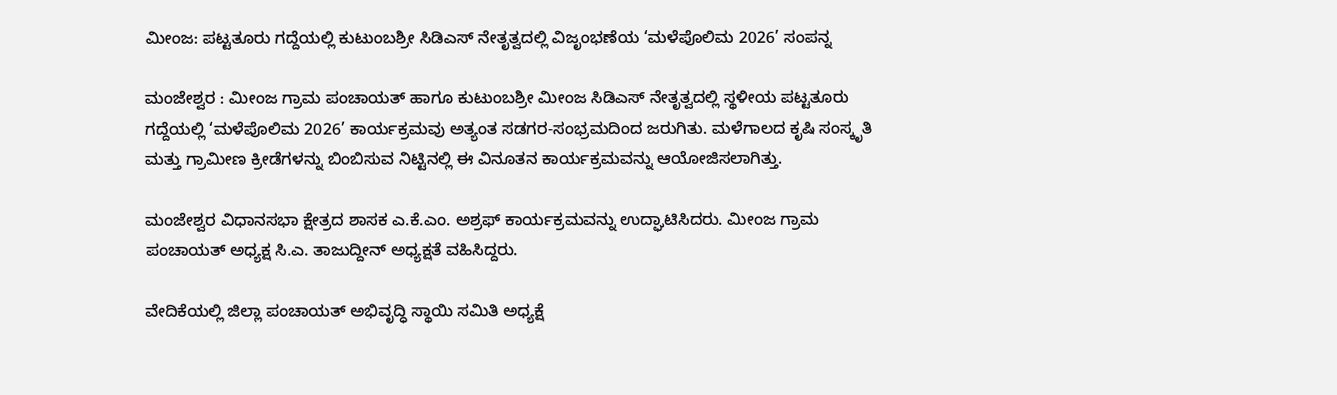ಮೀಂಜ: ಪಟ್ಟತೂರು ಗದ್ದೆಯಲ್ಲಿ ಕುಟುಂಬಶ್ರೀ ಸಿಡಿಎಸ್ ನೇತೃತ್ವದಲ್ಲಿ ವಿಜೃಂಭಣೆಯ ‘ಮಳೆಪೊಲಿಮ 2026’ ಸಂಪನ್ನ

ಮಂಜೇಶ್ವರ : ಮೀಂಜ ಗ್ರಾಮ ಪಂಚಾಯತ್ ಹಾಗೂ ಕುಟುಂಬಶ್ರೀ ಮೀಂಜ ಸಿಡಿಎಸ್ ನೇತೃತ್ವದಲ್ಲಿ ಸ್ಥಳೀಯ ಪಟ್ಟತೂರು ಗದ್ದೆಯಲ್ಲಿ ‘ಮಳೆಪೊಲಿಮ 2026’ ಕಾರ್ಯಕ್ರಮವು ಅತ್ಯಂತ ಸಡಗರ-ಸಂಭ್ರಮದಿಂದ ಜರುಗಿತು. ಮಳೆಗಾಲದ ಕೃಷಿ ಸಂಸ್ಕೃತಿ ಮತ್ತು ಗ್ರಾಮೀಣ ಕ್ರೀಡೆಗಳನ್ನು ಬಿಂಬಿಸುವ ನಿಟ್ಟಿನಲ್ಲಿ ಈ ವಿನೂತನ ಕಾರ್ಯಕ್ರಮವನ್ನು ಆಯೋಜಿಸಲಾಗಿತ್ತು.

ಮಂಜೇಶ್ವರ ವಿಧಾನಸಭಾ ಕ್ಷೇತ್ರದ ಶಾಸಕ ಎ.ಕೆ.ಎಂ. ಅಶ್ರಫ್ ಕಾರ್ಯಕ್ರಮವನ್ನು ಉದ್ಘಾಟಿಸಿದರು. ಮೀಂಜ ಗ್ರಾಮ ಪಂಚಾಯತ್ ಅಧ್ಯಕ್ಷ ಸಿ.ಎ. ತಾಜುದ್ದೀನ್ ಅಧ್ಯಕ್ಷತೆ ವಹಿಸಿದ್ದರು.

ವೇದಿಕೆಯಲ್ಲಿ ಜಿಲ್ಲಾ ಪಂಚಾಯತ್ ಅಭಿವೃದ್ಧಿ ಸ್ಥಾಯಿ ಸಮಿತಿ ಅಧ್ಯಕ್ಷೆ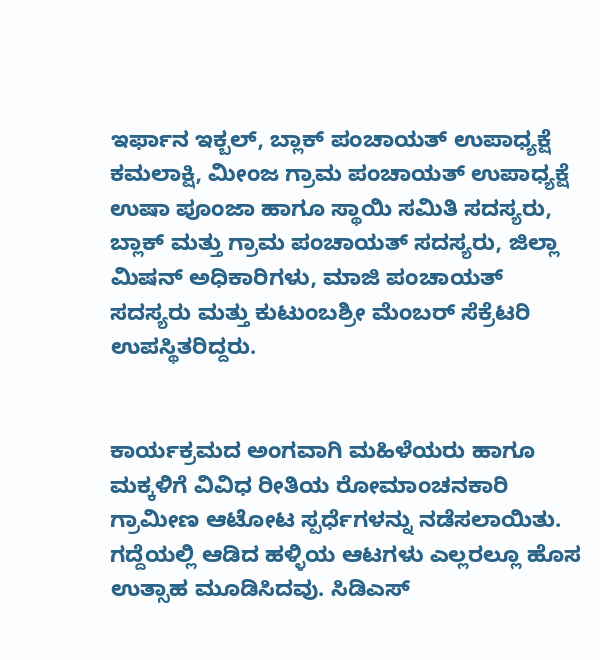ಇರ್ಫಾನ ಇಕ್ಬಲ್, ಬ್ಲಾಕ್ ಪಂಚಾಯತ್ ಉಪಾಧ್ಯಕ್ಷೆ ಕಮಲಾಕ್ಷಿ, ಮೀಂಜ ಗ್ರಾಮ ಪಂಚಾಯತ್ ಉಪಾಧ್ಯಕ್ಷೆ ಉಷಾ ಪೂಂಜಾ ಹಾಗೂ ಸ್ಥಾಯಿ ಸಮಿತಿ ಸದಸ್ಯರು, ಬ್ಲಾಕ್ ಮತ್ತು ಗ್ರಾಮ ಪಂಚಾಯತ್ ಸದಸ್ಯರು, ಜಿಲ್ಲಾ ಮಿಷನ್ ಅಧಿಕಾರಿಗಳು, ಮಾಜಿ ಪಂಚಾಯತ್ ಸದಸ್ಯರು ಮತ್ತು ಕುಟುಂಬಶ್ರೀ ಮೆಂಬರ್ ಸೆಕ್ರೆಟರಿ ಉಪಸ್ಥಿತರಿದ್ದರು.


ಕಾರ್ಯಕ್ರಮದ ಅಂಗವಾಗಿ ಮಹಿಳೆಯರು ಹಾಗೂ ಮಕ್ಕಳಿಗೆ ವಿವಿಧ ರೀತಿಯ ರೋಮಾಂಚನಕಾರಿ ಗ್ರಾಮೀಣ ಆಟೋಟ ಸ್ಪರ್ಧೆಗಳನ್ನು ನಡೆಸಲಾಯಿತು. ಗದ್ದೆಯಲ್ಲಿ ಆಡಿದ ಹಳ್ಳಿಯ ಆಟಗಳು ಎಲ್ಲರಲ್ಲೂ ಹೊಸ ಉತ್ಸಾಹ ಮೂಡಿಸಿದವು. ಸಿಡಿಎಸ್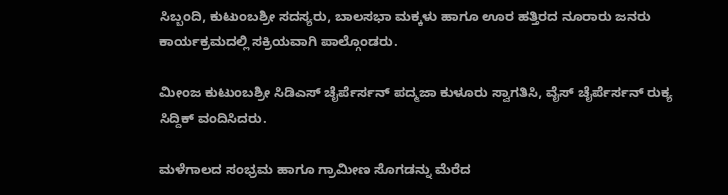ಸಿಬ್ಬಂದಿ, ಕುಟುಂಬಶ್ರೀ ಸದಸ್ಯರು, ಬಾಲಸಭಾ ಮಕ್ಕಳು ಹಾಗೂ ಊರ ಹತ್ತಿರದ ನೂರಾರು ಜನರು ಕಾರ್ಯಕ್ರಮದಲ್ಲಿ ಸಕ್ರಿಯವಾಗಿ ಪಾಲ್ಗೊಂಡರು.

ಮೀಂಜ ಕುಟುಂಬಶ್ರೀ ಸಿಡಿಎಸ್ ಚೈರ್ಪೆರ್ಸನ್ ಪದ್ಮಜಾ ಕುಳೂರು ಸ್ವಾಗತಿಸಿ, ವೈಸ್ ಚೈರ್ಪೆರ್ಸನ್ ರುಕ್ಯ ಸಿದ್ದಿಕ್ ವಂದಿಸಿದರು.

ಮಳೆಗಾಲದ ಸಂಭ್ರಮ ಹಾಗೂ ಗ್ರಾಮೀಣ ಸೊಗಡನ್ನು ಮೆರೆದ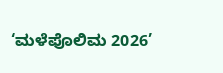‘ಮಳೆಪೊಲಿಮ 2026’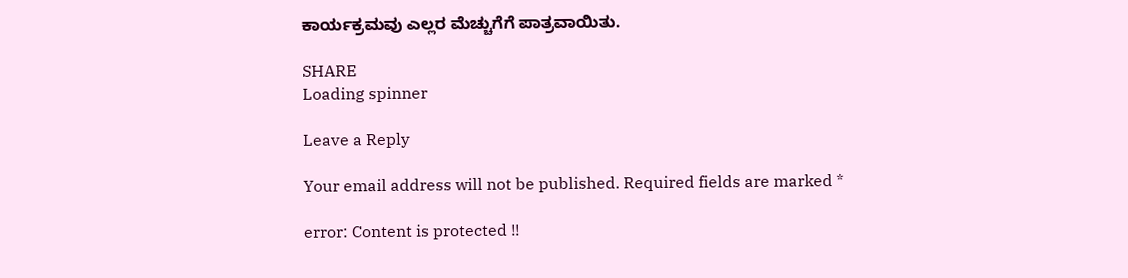ಕಾರ್ಯಕ್ರಮವು ಎಲ್ಲರ ಮೆಚ್ಚುಗೆಗೆ ಪಾತ್ರವಾಯಿತು.

SHARE
Loading spinner

Leave a Reply

Your email address will not be published. Required fields are marked *

error: Content is protected !!